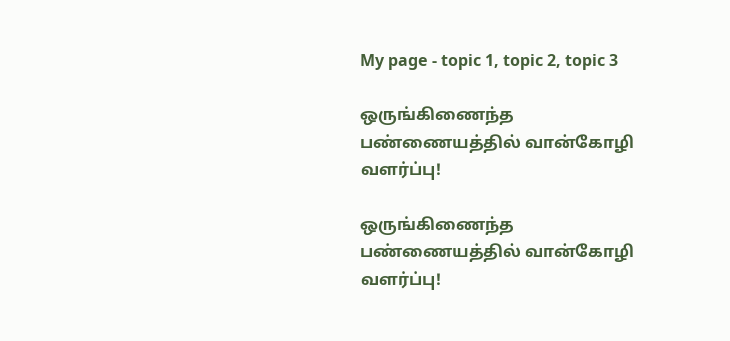My page - topic 1, topic 2, topic 3

ஒருங்கிணைந்த பண்ணையத்தில் வான்கோழி வளர்ப்பு!

ஒருங்கிணைந்த பண்ணையத்தில் வான்கோழி வளர்ப்பு!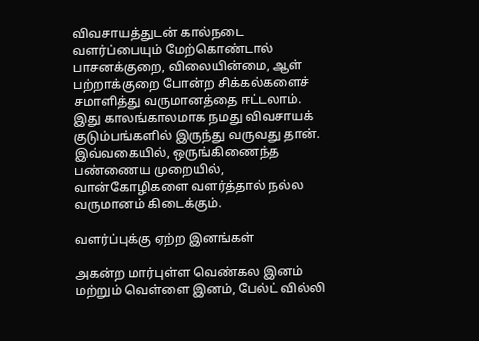விவசாயத்துடன் கால்நடை வளர்ப்பையும் மேற்கொண்டால் பாசனக்குறை, விலையின்மை, ஆள் பற்றாக்குறை போன்ற சிக்கல்களைச் சமாளித்து வருமானத்தை ஈட்டலாம். இது காலங்காலமாக நமது விவசாயக் குடும்பங்களில் இருந்து வருவது தான். இவ்வகையில், ஒருங்கிணைந்த பண்ணைய முறையில், வான்கோழிகளை வளர்த்தால் நல்ல வருமானம் கிடைக்கும்.

வளர்ப்புக்கு ஏற்ற இனங்கள்

அகன்ற மார்புள்ள வெண்கல இனம் மற்றும் வெள்ளை இனம், பேல்ட் வில்லி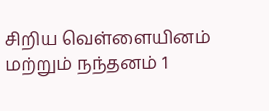சிறிய வெள்ளையினம் மற்றும் நந்தனம் 1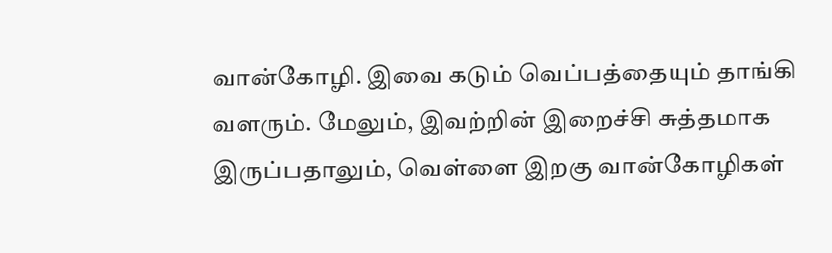வான்கோழி. இவை கடும் வெப்பத்தையும் தாங்கி வளரும். மேலும், இவற்றின் இறைச்சி சுத்தமாக இருப்பதாலும், வெள்ளை இறகு வான்கோழிகள்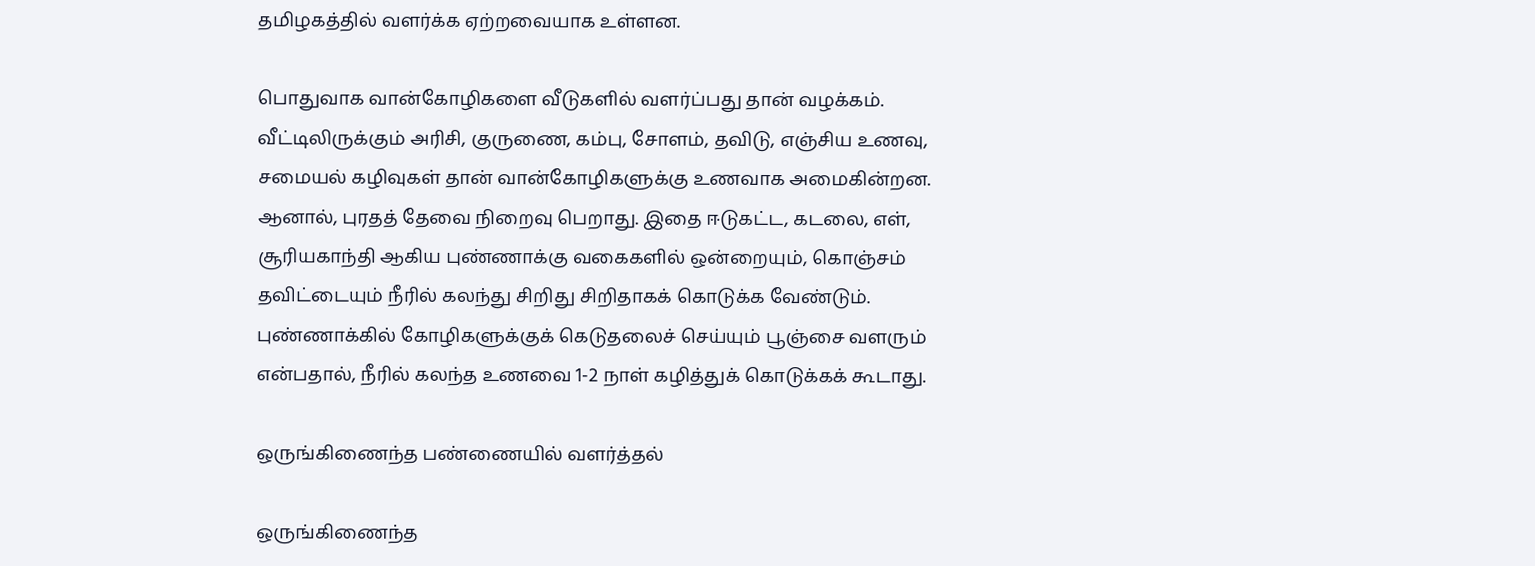தமிழகத்தில் வளர்க்க ஏற்றவையாக உள்ளன.

பொதுவாக வான்கோழிகளை வீடுகளில் வளர்ப்பது தான் வழக்கம். வீட்டிலிருக்கும் அரிசி, குருணை, கம்பு, சோளம், தவிடு, எஞ்சிய உணவு, சமையல் கழிவுகள் தான் வான்கோழிகளுக்கு உணவாக அமைகின்றன. ஆனால், புரதத் தேவை நிறைவு பெறாது. இதை ஈடுகட்ட, கடலை, எள், சூரியகாந்தி ஆகிய புண்ணாக்கு வகைகளில் ஒன்றையும், கொஞ்சம் தவிட்டையும் நீரில் கலந்து சிறிது சிறிதாகக் கொடுக்க வேண்டும். புண்ணாக்கில் கோழிகளுக்குக் கெடுதலைச் செய்யும் பூஞ்சை வளரும் என்பதால், நீரில் கலந்த உணவை 1-2 நாள் கழித்துக் கொடுக்கக் கூடாது.

ஒருங்கிணைந்த பண்ணையில் வளர்த்தல்

ஒருங்கிணைந்த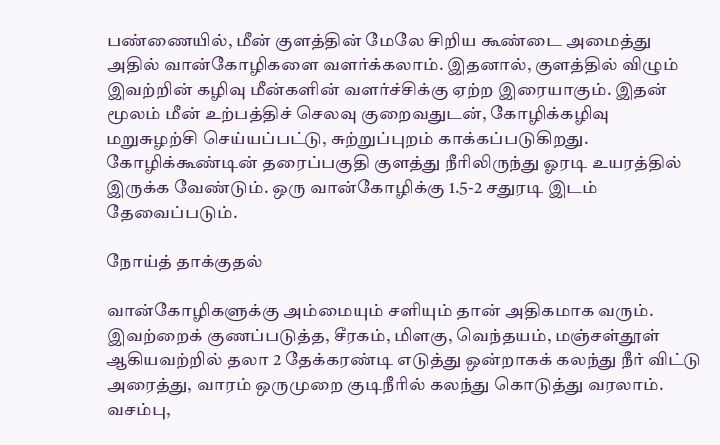பண்ணையில், மீன் குளத்தின் மேலே சிறிய கூண்டை அமைத்து அதில் வான்கோழிகளை வளர்க்கலாம். இதனால், குளத்தில் விழும் இவற்றின் கழிவு மீன்களின் வளர்ச்சிக்கு ஏற்ற இரையாகும். இதன் மூலம் மீன் உற்பத்திச் செலவு குறைவதுடன், கோழிக்கழிவு மறுசுழற்சி செய்யப்பட்டு, சுற்றுப்புறம் காக்கப்படுகிறது. கோழிக்கூண்டின் தரைப்பகுதி குளத்து நீரிலிருந்து ஓரடி உயரத்தில் இருக்க வேண்டும். ஒரு வான்கோழிக்கு 1.5-2 சதுரடி இடம் தேவைப்படும்.

நோய்த் தாக்குதல்

வான்கோழிகளுக்கு அம்மையும் சளியும் தான் அதிகமாக வரும். இவற்றைக் குணப்படுத்த, சீரகம், மிளகு, வெந்தயம், மஞ்சள்தூள் ஆகியவற்றில் தலா 2 தேக்கரண்டி எடுத்து ஒன்றாகக் கலந்து நீர் விட்டு அரைத்து, வாரம் ஒருமுறை குடிநீரில் கலந்து கொடுத்து வரலாம். வசம்பு,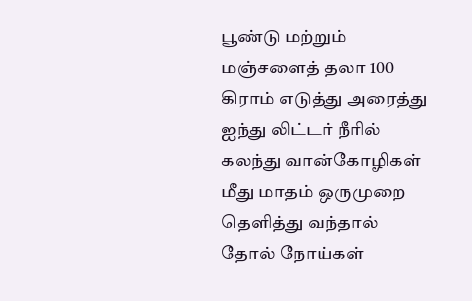பூண்டு மற்றும் மஞ்சளைத் தலா 100 கிராம் எடுத்து அரைத்து ஐந்து லிட்டர் நீரில் கலந்து வான்கோழிகள் மீது மாதம் ஒருமுறை தெளித்து வந்தால் தோல் நோய்கள்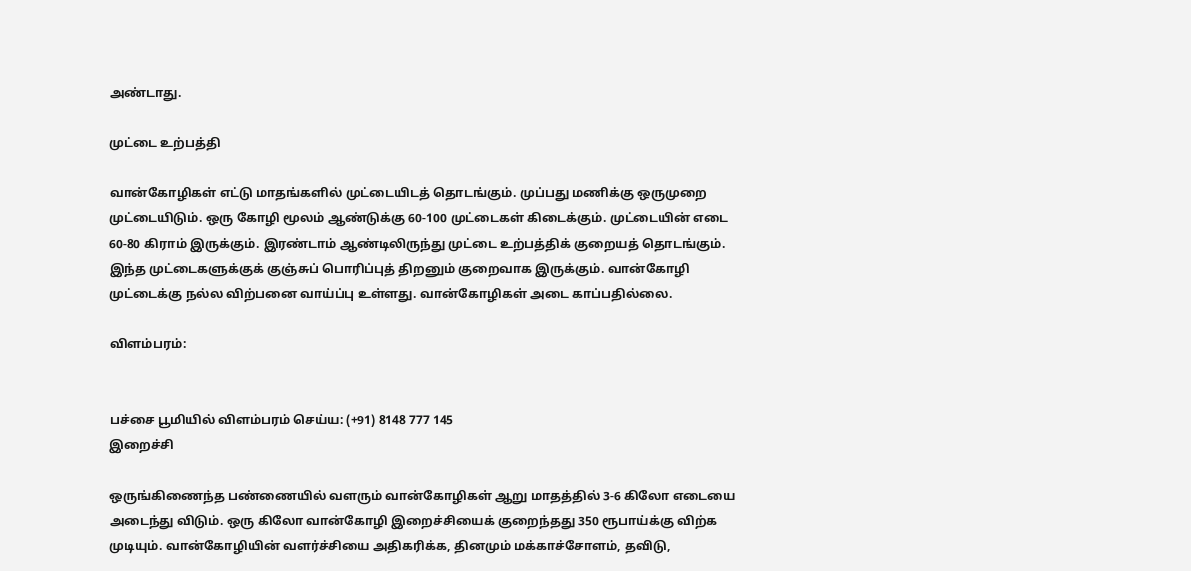அண்டாது.

முட்டை உற்பத்தி

வான்கோழிகள் எட்டு மாதங்களில் முட்டையிடத் தொடங்கும். முப்பது மணிக்கு ஒருமுறை முட்டையிடும். ஒரு கோழி மூலம் ஆண்டுக்கு 60-100 முட்டைகள் கிடைக்கும். முட்டையின் எடை 60-80 கிராம் இருக்கும். இரண்டாம் ஆண்டிலிருந்து முட்டை உற்பத்திக் குறையத் தொடங்கும். இந்த முட்டைகளுக்குக் குஞ்சுப் பொரிப்புத் திறனும் குறைவாக இருக்கும். வான்கோழி முட்டைக்கு நல்ல விற்பனை வாய்ப்பு உள்ளது. வான்கோழிகள் அடை காப்பதில்லை.

விளம்பரம்:


பச்சை பூமியில் விளம்பரம் செய்ய: (+91) 8148 777 145
இறைச்சி

ஒருங்கிணைந்த பண்ணையில் வளரும் வான்கோழிகள் ஆறு மாதத்தில் 3-6 கிலோ எடையை அடைந்து விடும். ஒரு கிலோ வான்கோழி இறைச்சியைக் குறைந்தது 350 ரூபாய்க்கு விற்க முடியும். வான்கோழியின் வளர்ச்சியை அதிகரிக்க, தினமும் மக்காச்சோளம், தவிடு,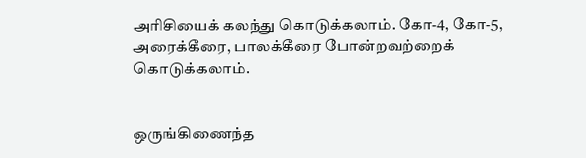அரிசியைக் கலந்து கொடுக்கலாம். கோ-4, கோ-5, அரைக்கீரை, பாலக்கீரை போன்றவற்றைக் கொடுக்கலாம்.


ஒருங்கிணைந்த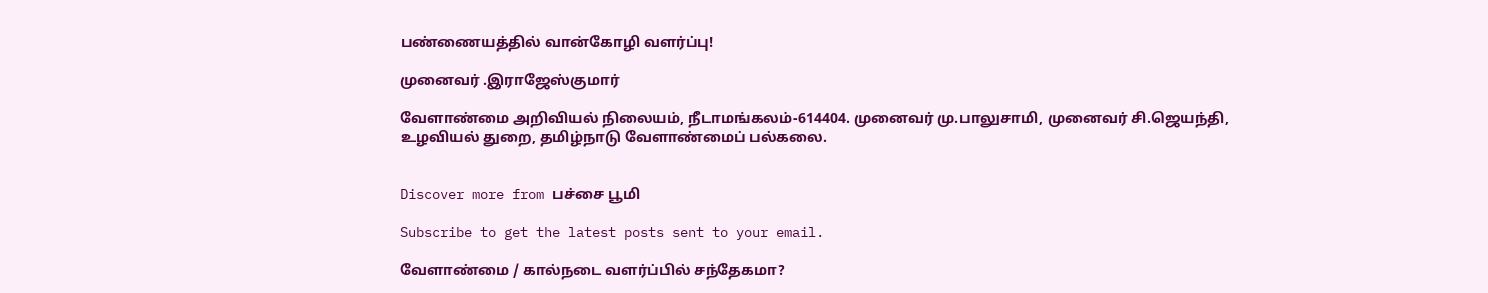பண்ணையத்தில் வான்கோழி வளர்ப்பு!

முனைவர் .இராஜேஸ்குமார்

வேளாண்மை அறிவியல் நிலையம், நீடாமங்கலம்-614404. முனைவர் மு.பாலுசாமி, முனைவர் சி.ஜெயந்தி, உழவியல் துறை, தமிழ்நாடு வேளாண்மைப் பல்கலை.


Discover more from பச்சை பூமி

Subscribe to get the latest posts sent to your email.

வேளாண்மை / கால்நடை வளர்ப்பில் சந்தேகமா?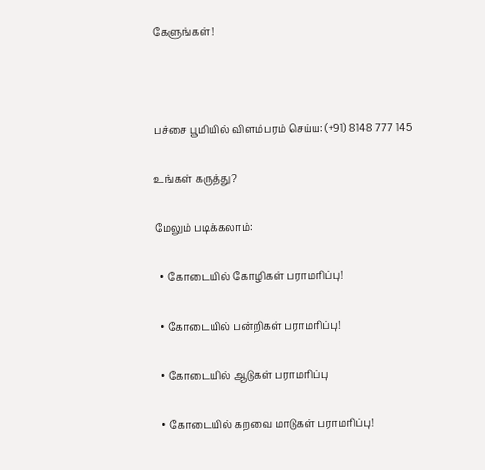கேளுங்கள்!



பச்சை பூமியில் விளம்பரம் செய்ய: (+91) 8148 777 145

உங்கள் கருத்து?

மேலும் படிக்கலாம்:

  • கோடையில் கோழிகள் பராமரிப்பு!

  • கோடையில் பன்றிகள் பராமரிப்பு!

  • கோடையில் ஆடுகள் பராமரிப்பு

  • கோடையில் கறவை மாடுகள் பராமரிப்பு!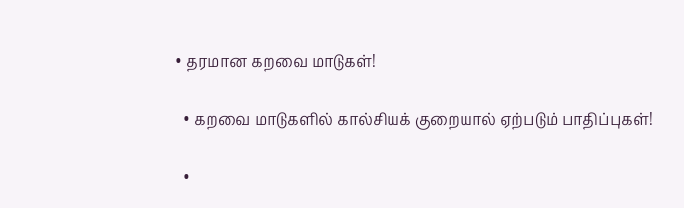• தரமான கறவை மாடுகள்!

  • கறவை மாடுகளில் கால்சியக் குறையால் ஏற்படும் பாதிப்புகள்!

  •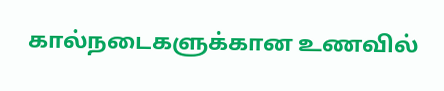கால்நடைகளுக்கான உணவில்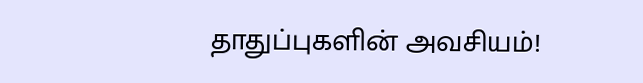தாதுப்புகளின் அவசியம்!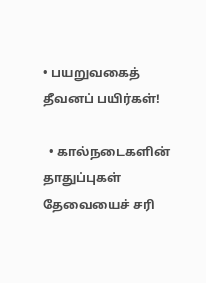• பயறுவகைத் தீவனப் பயிர்கள்!

  • கால்நடைகளின் தாதுப்புகள் தேவையைச் சரி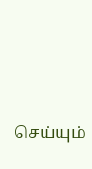செய்யும்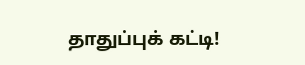தாதுப்புக் கட்டி!